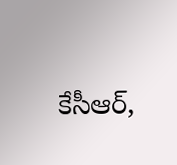కేసీఆర్,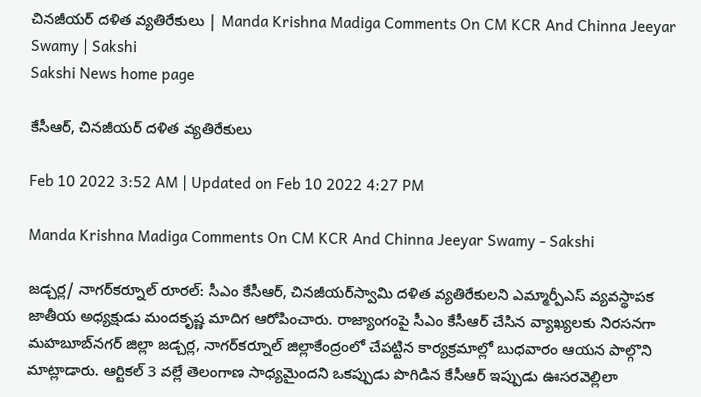చినజీయర్‌ దళిత వ్యతిరేకులు | Manda Krishna Madiga Comments On CM KCR And Chinna Jeeyar Swamy | Sakshi
Sakshi News home page

కేసీఆర్, చినజీయర్‌ దళిత వ్యతిరేకులు

Feb 10 2022 3:52 AM | Updated on Feb 10 2022 4:27 PM

Manda Krishna Madiga Comments On CM KCR And Chinna Jeeyar Swamy - Sakshi

జడ్చర్ల/ నాగర్‌కర్నూల్‌ రూరల్‌: సీఎం కేసీఆర్, చినజీయర్‌స్వామి దళిత వ్యతిరేకులని ఎమ్మార్పీఎస్‌ వ్యవస్థాపక జాతీయ అధ్యక్షుడు మందకృష్ణ మాదిగ ఆరోపించారు. రాజ్యాంగంపై సీఎం కేసీఆర్‌ చేసిన వ్యాఖ్యలకు నిరసనగా మహబూబ్‌నగర్‌ జిల్లా జడ్చర్ల, నాగర్‌కర్నూల్‌ జిల్లాకేంద్రంలో చేపట్టిన కార్యక్రమాల్లో బుధవారం ఆయన పాల్గొని మాట్లాడారు. ఆర్టికల్‌ 3 వల్లే తెలంగాణ సాధ్యమైందని ఒకప్పుడు పొగిడిన కేసీఆర్‌ ఇప్పుడు ఊసరవెల్లిలా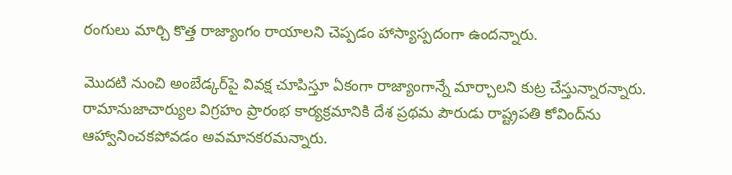రంగులు మార్చి కొత్త రాజ్యాంగం రాయాలని చెప్పడం హాస్యాస్పదంగా ఉందన్నారు.

మొదటి నుంచి అంబేడ్కర్‌పై వివక్ష చూపిస్తూ ఏకంగా రాజ్యాంగాన్నే మార్చాలని కుట్ర చేస్తున్నారన్నారు. రామానుజాచార్యుల విగ్రహం ప్రారంభ కార్యక్రమానికి దేశ ప్రథమ పౌరుడు రాష్ట్రపతి కోవింద్‌ను ఆహ్వానించకపోవడం అవమానకరమన్నారు.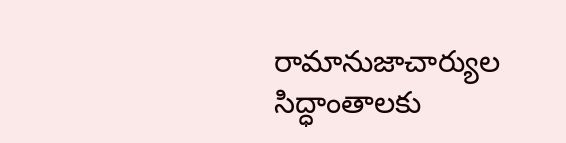రామానుజాచార్యుల సిద్ధాంతాలకు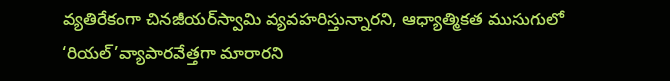వ్యతిరేకంగా చినజీయర్‌స్వామి వ్యవహరిస్తున్నారని, ఆధ్యాత్మికత ముసుగులో ‘రియల్‌’వ్యాపారవేత్తగా మారారని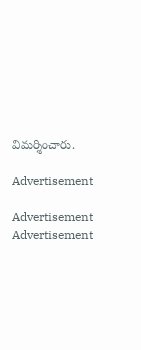విమర్శించారు.

Advertisement

Advertisement
Advertisement